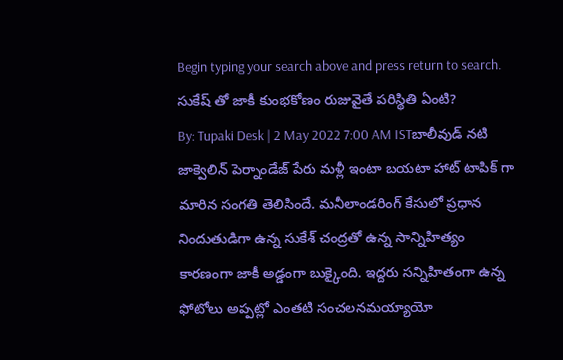Begin typing your search above and press return to search.
సుకేష్ తో జాకీ కుంభకోణం రుజువైతే పరిస్థితి ఏంటి?
By: Tupaki Desk | 2 May 2022 7:00 AM ISTబాలీవుడ్ నటి జాక్వెలిన్ పెర్నాండేజ్ పేరు మళ్లీ ఇంటా బయటా హాట్ టాపిక్ గా మారిన సంగతి తెలిసిందే. మనీలాండరింగ్ కేసులో ప్రధాన నిందుతుడిగా ఉన్న సుకేశ్ చంద్రతో ఉన్న సాన్నిహిత్యం కారణంగా జాకీ అడ్డంగా బుక్కైంది. ఇద్దరు సన్నిహితంగా ఉన్న ఫోటోలు అప్పట్లో ఎంతటి సంచలనమయ్యాయో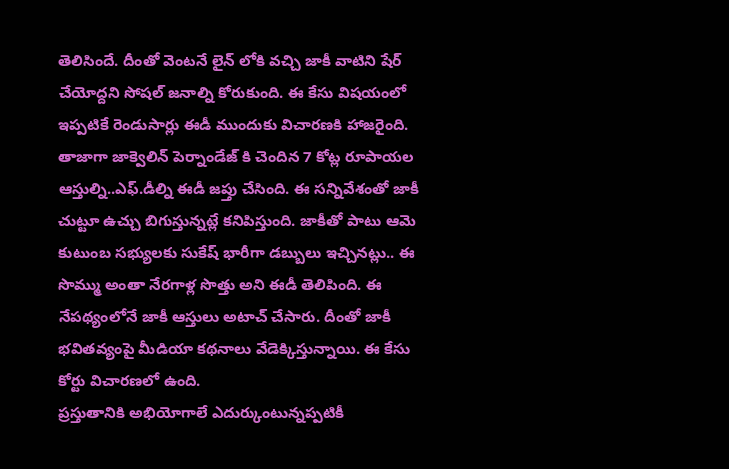తెలిసిందే. దీంతో వెంటనే లైన్ లోకి వచ్చి జాకీ వాటిని షేర్ చేయోద్దని సోషల్ జనాల్ని కోరుకుంది. ఈ కేసు విషయంలో ఇప్పటికే రెండుసార్లు ఈడీ ముందుకు విచారణకి హాజరైంది.
తాజాగా జాక్వెలిన్ పెర్నాండేజ్ కి చెందిన 7 కోట్ల రూపాయల ఆస్తుల్ని..ఎఫ్.డీల్ని ఈడీ జప్తు చేసింది. ఈ సన్నివేశంతో జాకీ చుట్టూ ఉచ్చు బిగుస్తున్నట్లే కనిపిస్తుంది. జాకీతో పాటు ఆమె కుటుంబ సభ్యులకు సుకేష్ భారీగా డబ్బులు ఇచ్చినట్లు.. ఈ సొమ్ము అంతా నేరగాళ్ల సొత్తు అని ఈడీ తెలిపింది. ఈ నేపథ్యంలోనే జాకీ ఆస్తులు అటాచ్ చేసారు. దీంతో జాకీ భవితవ్యంపై మీడియా కథనాలు వేడెక్కిస్తున్నాయి. ఈ కేసు కోర్టు విచారణలో ఉంది.
ప్రస్తుతానికి అభియోగాలే ఎదుర్కుంటున్నప్పటికీ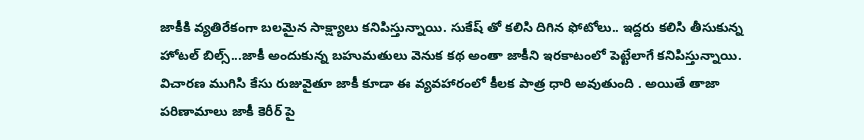జాకీకి వ్యతిరేకంగా బలమైన సాక్ష్యాలు కనిపిస్తున్నాయి. సుకేష్ తో కలిసి దిగిన ఫోటోలు.. ఇద్దరు కలిసి తీసుకున్న హోటల్ బిల్స్...జాకీ అందుకున్న బహుమతులు వెనుక కథ అంతా జాకీని ఇరకాటంలో పెట్టేలాగే కనిపిస్తున్నాయి. విచారణ ముగిసి కేసు రుజువైతూ జాకీ కూడా ఈ వ్యవహారంలో కీలక పాత్ర ధారి అవుతుంది . అయితే తాజా పరిణామాలు జాకీ కెరీర్ పై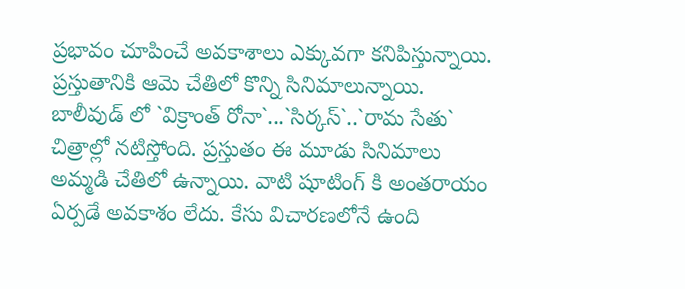ప్రభావం చూపించే అవకాశాలు ఎక్కువగా కనిపిస్తున్నాయి.
ప్రస్తుతానికి ఆమె చేతిలో కొన్ని సినిమాలున్నాయి. బాలీవుడ్ లో `విక్రాంత్ రోనా`...`సిర్కస్`..`రామ సేతు` చిత్రాల్లో నటిస్తోంది. ప్రస్తుతం ఈ మూడు సినిమాలు అమ్మడి చేతిలో ఉన్నాయి. వాటి షూటింగ్ కి అంతరాయం ఏర్పడే అవకాశం లేదు. కేసు విచారణలోనే ఉంది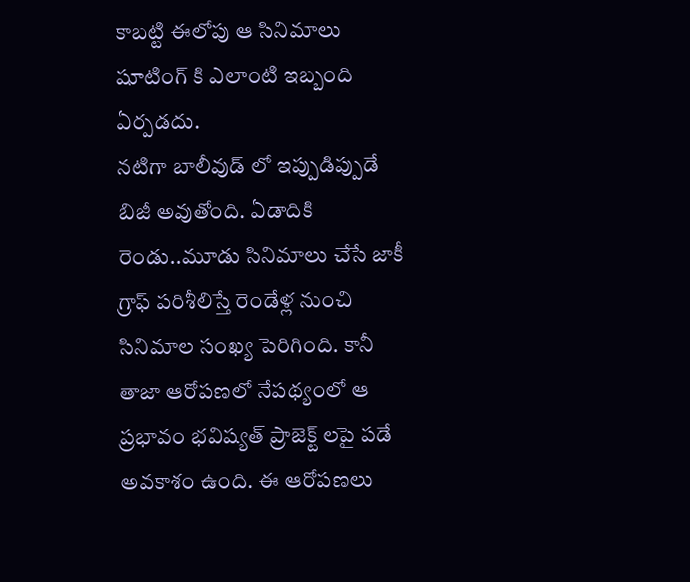కాబట్టి ఈలోపు ఆ సినిమాలు షూటింగ్ కి ఎలాంటి ఇబ్బంది ఏర్పడదు.
నటిగా బాలీవుడ్ లో ఇప్పుడిప్పుడే బిజీ అవుతోంది. ఏడాదికి రెండు..మూడు సినిమాలు చేసే జాకీ గ్రాఫ్ పరిశీలిస్తే రెండేళ్ల నుంచి సినిమాల సంఖ్య పెరిగింది. కానీ తాజా ఆరోపణలో నేపథ్యంలో ఆ ప్రభావం భవిష్యత్ ప్రాజెక్ట్ లపై పడే అవకాశం ఉంది. ఈ ఆరోపణలు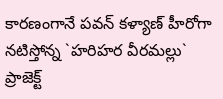కారణంగానే పవన్ కళ్యాణ్ హీరోగా నటిస్తోన్న `హరిహర వీరమల్లు` ప్రాజెక్ట్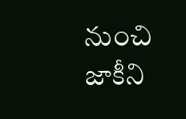నుంచి జాకీని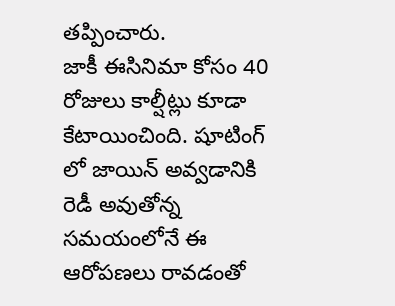తప్పించారు.
జాకీ ఈసినిమా కోసం 40 రోజులు కాల్షీట్లు కూడా కేటాయించింది. షూటింగ్ లో జాయిన్ అవ్వడానికి రెడీ అవుతోన్న సమయంలోనే ఈ ఆరోపణలు రావడంతో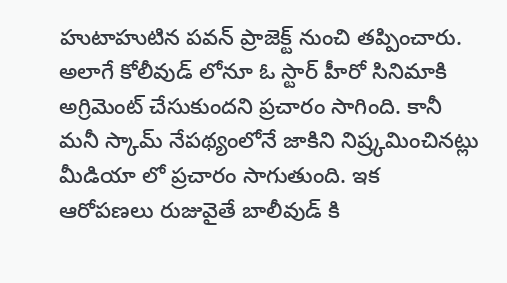హుటాహుటిన పవన్ ప్రాజెక్ట్ నుంచి తప్పించారు. అలాగే కోలీవుడ్ లోనూ ఓ స్టార్ హీరో సినిమాకి అగ్రిమెంట్ చేసుకుందని ప్రచారం సాగింది. కానీ మనీ స్కామ్ నేపథ్యంలోనే జాకిని నిష్ర్కమించినట్లు మీడియా లో ప్రచారం సాగుతుంది. ఇక ఆరోపణలు రుజువైతే బాలీవుడ్ కి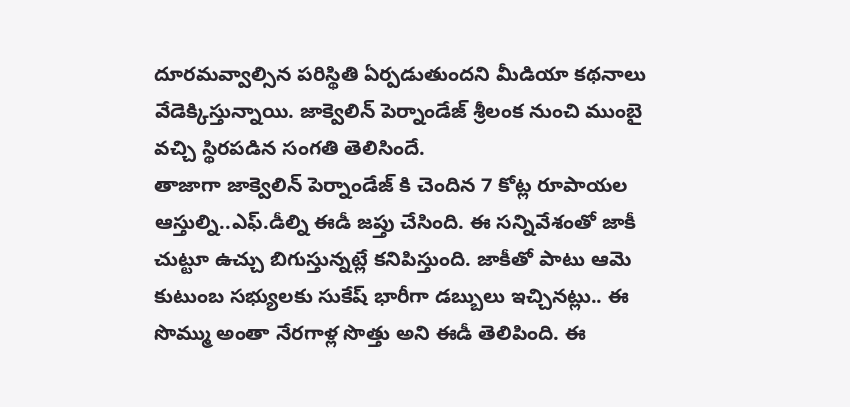దూరమవ్వాల్సిన పరిస్థితి ఏర్పడుతుందని మీడియా కథనాలు వేడెక్కిస్తున్నాయి. జాక్వెలిన్ పెర్నాండేజ్ శ్రీలంక నుంచి ముంబై వచ్చి స్థిరపడిన సంగతి తెలిసిందే.
తాజాగా జాక్వెలిన్ పెర్నాండేజ్ కి చెందిన 7 కోట్ల రూపాయల ఆస్తుల్ని..ఎఫ్.డీల్ని ఈడీ జప్తు చేసింది. ఈ సన్నివేశంతో జాకీ చుట్టూ ఉచ్చు బిగుస్తున్నట్లే కనిపిస్తుంది. జాకీతో పాటు ఆమె కుటుంబ సభ్యులకు సుకేష్ భారీగా డబ్బులు ఇచ్చినట్లు.. ఈ సొమ్ము అంతా నేరగాళ్ల సొత్తు అని ఈడీ తెలిపింది. ఈ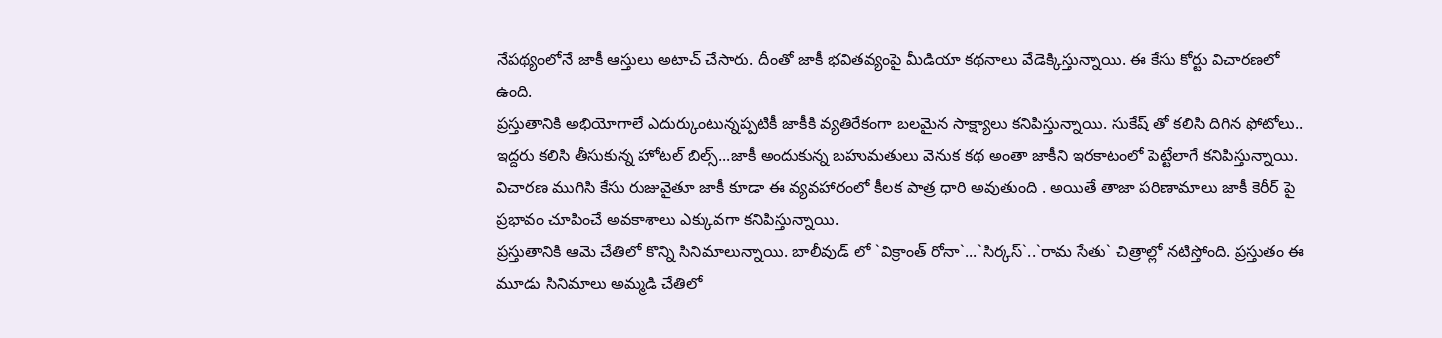నేపథ్యంలోనే జాకీ ఆస్తులు అటాచ్ చేసారు. దీంతో జాకీ భవితవ్యంపై మీడియా కథనాలు వేడెక్కిస్తున్నాయి. ఈ కేసు కోర్టు విచారణలో ఉంది.
ప్రస్తుతానికి అభియోగాలే ఎదుర్కుంటున్నప్పటికీ జాకీకి వ్యతిరేకంగా బలమైన సాక్ష్యాలు కనిపిస్తున్నాయి. సుకేష్ తో కలిసి దిగిన ఫోటోలు.. ఇద్దరు కలిసి తీసుకున్న హోటల్ బిల్స్...జాకీ అందుకున్న బహుమతులు వెనుక కథ అంతా జాకీని ఇరకాటంలో పెట్టేలాగే కనిపిస్తున్నాయి. విచారణ ముగిసి కేసు రుజువైతూ జాకీ కూడా ఈ వ్యవహారంలో కీలక పాత్ర ధారి అవుతుంది . అయితే తాజా పరిణామాలు జాకీ కెరీర్ పై ప్రభావం చూపించే అవకాశాలు ఎక్కువగా కనిపిస్తున్నాయి.
ప్రస్తుతానికి ఆమె చేతిలో కొన్ని సినిమాలున్నాయి. బాలీవుడ్ లో `విక్రాంత్ రోనా`...`సిర్కస్`..`రామ సేతు` చిత్రాల్లో నటిస్తోంది. ప్రస్తుతం ఈ మూడు సినిమాలు అమ్మడి చేతిలో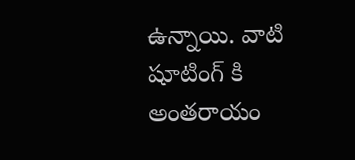ఉన్నాయి. వాటి షూటింగ్ కి అంతరాయం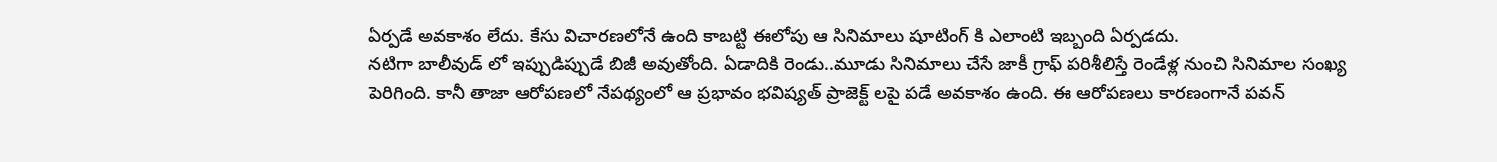ఏర్పడే అవకాశం లేదు. కేసు విచారణలోనే ఉంది కాబట్టి ఈలోపు ఆ సినిమాలు షూటింగ్ కి ఎలాంటి ఇబ్బంది ఏర్పడదు.
నటిగా బాలీవుడ్ లో ఇప్పుడిప్పుడే బిజీ అవుతోంది. ఏడాదికి రెండు..మూడు సినిమాలు చేసే జాకీ గ్రాఫ్ పరిశీలిస్తే రెండేళ్ల నుంచి సినిమాల సంఖ్య పెరిగింది. కానీ తాజా ఆరోపణలో నేపథ్యంలో ఆ ప్రభావం భవిష్యత్ ప్రాజెక్ట్ లపై పడే అవకాశం ఉంది. ఈ ఆరోపణలు కారణంగానే పవన్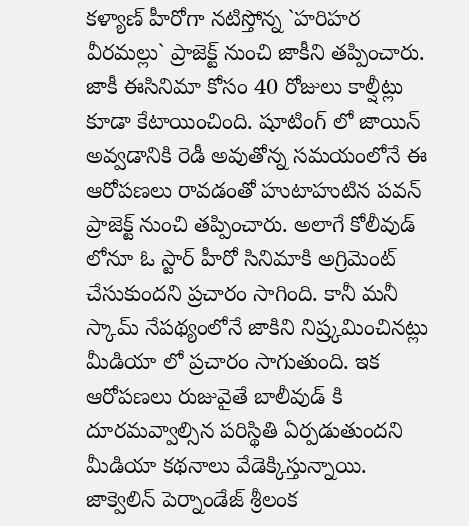కళ్యాణ్ హీరోగా నటిస్తోన్న `హరిహర వీరమల్లు` ప్రాజెక్ట్ నుంచి జాకీని తప్పించారు.
జాకీ ఈసినిమా కోసం 40 రోజులు కాల్షీట్లు కూడా కేటాయించింది. షూటింగ్ లో జాయిన్ అవ్వడానికి రెడీ అవుతోన్న సమయంలోనే ఈ ఆరోపణలు రావడంతో హుటాహుటిన పవన్ ప్రాజెక్ట్ నుంచి తప్పించారు. అలాగే కోలీవుడ్ లోనూ ఓ స్టార్ హీరో సినిమాకి అగ్రిమెంట్ చేసుకుందని ప్రచారం సాగింది. కానీ మనీ స్కామ్ నేపథ్యంలోనే జాకిని నిష్ర్కమించినట్లు మీడియా లో ప్రచారం సాగుతుంది. ఇక ఆరోపణలు రుజువైతే బాలీవుడ్ కి దూరమవ్వాల్సిన పరిస్థితి ఏర్పడుతుందని మీడియా కథనాలు వేడెక్కిస్తున్నాయి. జాక్వెలిన్ పెర్నాండేజ్ శ్రీలంక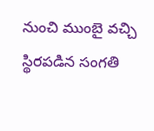నుంచి ముంబై వచ్చి స్థిరపడిన సంగతి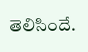తెలిసిందే.